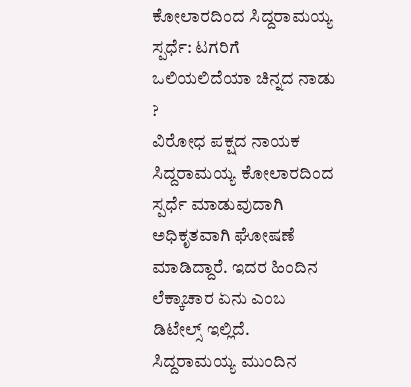ಕೋಲಾರದಿಂದ ಸಿದ್ದರಾಮಯ್ಯ ಸ್ಪರ್ಧೆ: ಟಗರಿಗೆ ಒಲಿಯಲಿದೆಯಾ ಚಿನ್ನದ ನಾಡು ?
ವಿರೋಧ ಪಕ್ಷದ ನಾಯಕ ಸಿದ್ದರಾಮಯ್ಯ ಕೋಲಾರದಿಂದ ಸ್ಪರ್ಧೆ ಮಾಡುವುದಾಗಿ ಅಧಿಕೃತವಾಗಿ ಘೋಷಣೆ ಮಾಡಿದ್ದಾರೆ. ಇದರ ಹಿಂದಿನ ಲೆಕ್ಕಾಚಾರ ಏನು ಎಂಬ ಡಿಟೇಲ್ಸ್ ಇಲ್ಲಿದೆ.
ಸಿದ್ದರಾಮಯ್ಯ ಮುಂದಿನ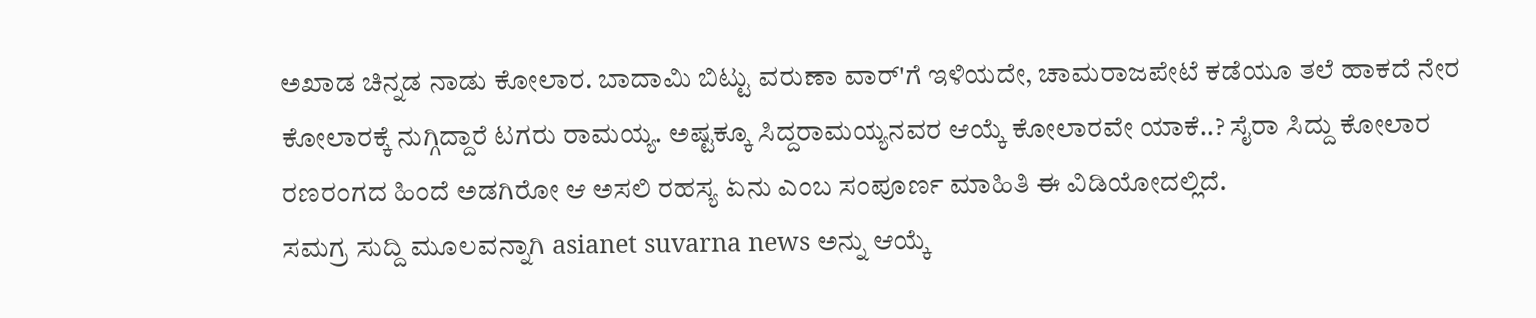ಅಖಾಡ ಚಿನ್ನಡ ನಾಡು ಕೋಲಾರ. ಬಾದಾಮಿ ಬಿಟ್ಟು ವರುಣಾ ವಾರ್'ಗೆ ಇಳಿಯದೇ, ಚಾಮರಾಜಪೇಟೆ ಕಡೆಯೂ ತಲೆ ಹಾಕದೆ ನೇರ ಕೋಲಾರಕ್ಕೆ ನುಗ್ಗಿದ್ದಾರೆ ಟಗರು ರಾಮಯ್ಯ. ಅಷ್ಟಕ್ಕೂ ಸಿದ್ದರಾಮಯ್ಯನವರ ಆಯ್ಕೆ ಕೋಲಾರವೇ ಯಾಕೆ..? ಸೈರಾ ಸಿದ್ದು ಕೋಲಾರ ರಣರಂಗದ ಹಿಂದೆ ಅಡಗಿರೋ ಆ ಅಸಲಿ ರಹಸ್ಯ ಏನು ಎಂಬ ಸಂಪೂರ್ಣ ಮಾಹಿತಿ ಈ ವಿಡಿಯೋದಲ್ಲಿದೆ.
ಸಮಗ್ರ ಸುದ್ದಿ ಮೂಲವನ್ನಾಗಿ asianet suvarna news ಅನ್ನು ಆಯ್ಕೆ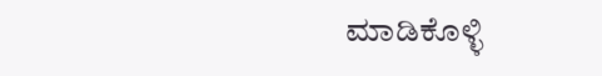ಮಾಡಿಕೊಳ್ಳಿ